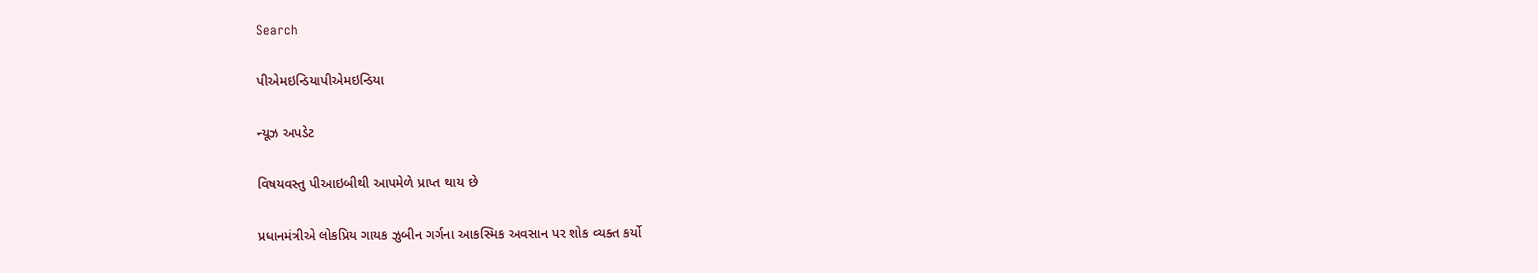Search

પીએમઇન્ડિયાપીએમઇન્ડિયા

ન્યૂઝ અપડેટ

વિષયવસ્તુ પીઆઇબીથી આપમેળે પ્રાપ્ત થાય છે

પ્રધાનમંત્રીએ લોકપ્રિય ગાયક ઝુબીન ગર્ગના આકસ્મિક અવસાન પર શોક વ્યક્ત કર્યો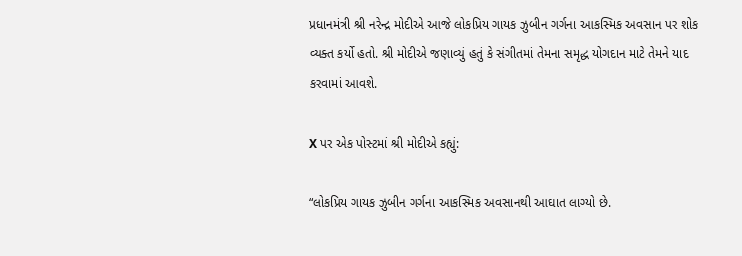પ્રધાનમંત્રી શ્રી નરેન્દ્ર મોદીએ આજે લોકપ્રિય ગાયક ઝુબીન ગર્ગના આકસ્મિક અવસાન પર શોક વ્યક્ત કર્યો હતો. શ્રી મોદીએ જણાવ્યું હતું કે સંગીતમાં તેમના સમૃદ્ધ યોગદાન માટે તેમને યાદ કરવામાં આવશે.

X પર એક પોસ્ટમાં શ્રી મોદીએ કહ્યું:

“લોકપ્રિય ગાયક ઝુબીન ગર્ગના આકસ્મિક અવસાનથી આઘાત લાગ્યો છે.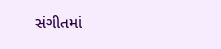સંગીતમાં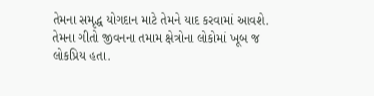તેમના સમૃદ્ધ યોગદાન માટે તેમને યાદ કરવામાં આવશે. તેમના ગીતો જીવનના તમામ ક્ષેત્રોના લોકોમાં ખૂબ જ લોકપ્રિય હતા.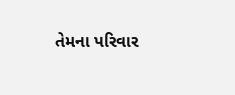તેમના પરિવાર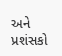અને પ્રશંસકો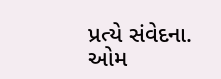પ્રત્યે સંવેદના. ઓમ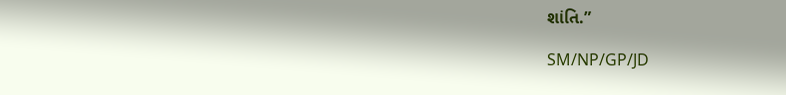શાંતિ.”

SM/NP/GP/JD